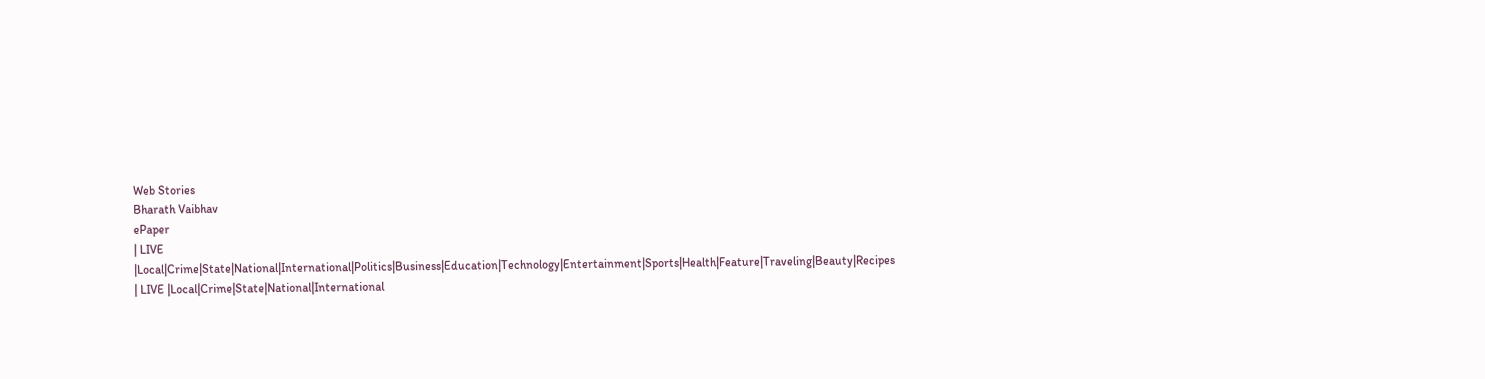Web Stories
Bharath Vaibhav
ePaper
| LIVE |Local|Crime|State|National|International|Politics|Business|Education|Technology|Entertainment|Sports|Health|Feature|Traveling|Beauty|Recipes
| LIVE |Local|Crime|State|National|International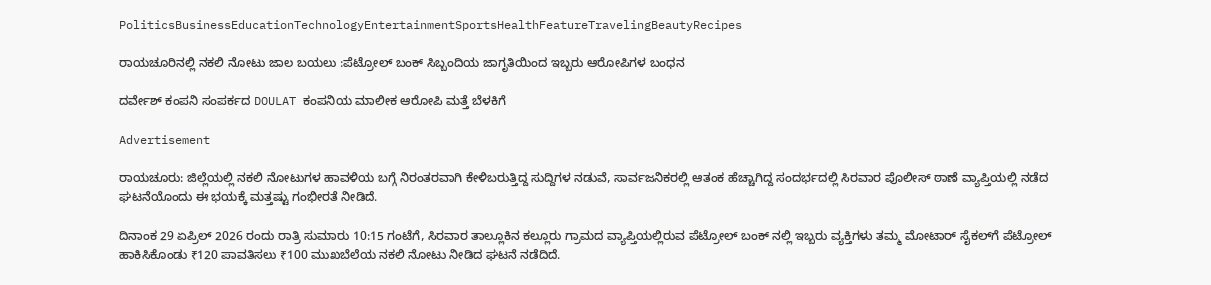PoliticsBusinessEducationTechnologyEntertainmentSportsHealthFeatureTravelingBeautyRecipes

ರಾಯಚೂರಿನಲ್ಲಿ ನಕಲಿ ನೋಟು ಜಾಲ ಬಯಲು :ಪೆಟ್ರೋಲ್ ಬಂಕ್ ಸಿಬ್ಬಂದಿಯ ಜಾಗೃತಿಯಿಂದ ಇಬ್ಬರು ಆರೋಪಿಗಳ ಬಂಧನ

ದರ್ವೇಶ್ ಕಂಪನಿ ಸಂಪರ್ಕದ DOULAT ಕಂಪನಿಯ ಮಾಲೀಕ ಆರೋಪಿ ಮತ್ತೆ ಬೆಳಕಿಗೆ

Advertisement

ರಾಯಚೂರು: ಜಿಲ್ಲೆಯಲ್ಲಿ ನಕಲಿ ನೋಟುಗಳ ಹಾವಳಿಯ ಬಗ್ಗೆ ನಿರಂತರವಾಗಿ ಕೇಳಿಬರುತ್ತಿದ್ದ ಸುದ್ದಿಗಳ ನಡುವೆ, ಸಾರ್ವಜನಿಕರಲ್ಲಿ ಆತಂಕ ಹೆಚ್ಚಾಗಿದ್ದ ಸಂದರ್ಭದಲ್ಲಿ ಸಿರವಾರ ಪೊಲೀಸ್ ಠಾಣೆ ವ್ಯಾಪ್ತಿಯಲ್ಲಿ ನಡೆದ ಘಟನೆಯೊಂದು ಈ ಭಯಕ್ಕೆ ಮತ್ತಷ್ಟು ಗಂಭೀರತೆ ನೀಡಿದೆ.

ದಿನಾಂಕ 29 ಏಪ್ರಿಲ್ 2026 ರಂದು ರಾತ್ರಿ ಸುಮಾರು 10:15 ಗಂಟೆಗೆ, ಸಿರವಾರ ತಾಲ್ಲೂಕಿನ ಕಲ್ಲೂರು ಗ್ರಾಮದ ವ್ಯಾಪ್ತಿಯಲ್ಲಿರುವ ಪೆಟ್ರೋಲ್ ಬಂಕ್ ನಲ್ಲಿ ಇಬ್ಬರು ವ್ಯಕ್ತಿಗಳು ತಮ್ಮ ಮೋಟಾರ್ ಸೈಕಲ್‌ಗೆ ಪೆಟ್ರೋಲ್ ಹಾಕಿಸಿಕೊಂಡು ₹120 ಪಾವತಿಸಲು ₹100 ಮುಖಬೆಲೆಯ ನಕಲಿ ನೋಟು ನೀಡಿದ ಘಟನೆ ನಡೆದಿದೆ.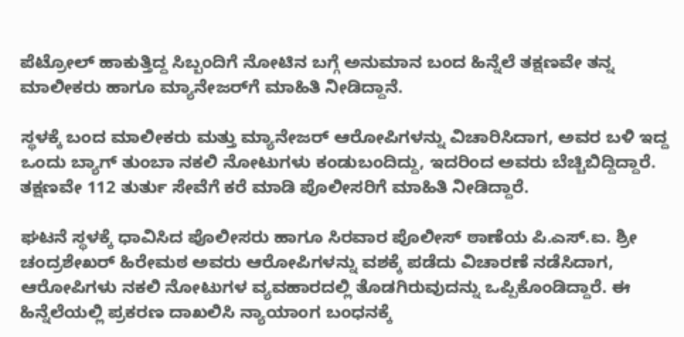ಪೆಟ್ರೋಲ್ ಹಾಕುತ್ತಿದ್ದ ಸಿಬ್ಬಂದಿಗೆ ನೋಟಿನ ಬಗ್ಗೆ ಅನುಮಾನ ಬಂದ ಹಿನ್ನೆಲೆ ತಕ್ಷಣವೇ ತನ್ನ ಮಾಲೀಕರು ಹಾಗೂ ಮ್ಯಾನೇಜರ್‌ಗೆ ಮಾಹಿತಿ ನೀಡಿದ್ದಾನೆ.

ಸ್ಥಳಕ್ಕೆ ಬಂದ ಮಾಲೀಕರು ಮತ್ತು ಮ್ಯಾನೇಜರ್ ಆರೋಪಿಗಳನ್ನು ವಿಚಾರಿಸಿದಾಗ, ಅವರ ಬಳಿ ಇದ್ದ ಒಂದು ಬ್ಯಾಗ್ ತುಂಬಾ ನಕಲಿ ನೋಟುಗಳು ಕಂಡುಬಂದಿದ್ದು, ಇದರಿಂದ ಅವರು ಬೆಚ್ಚಿಬಿದ್ದಿದ್ದಾರೆ. ತಕ್ಷಣವೇ 112 ತುರ್ತು ಸೇವೆಗೆ ಕರೆ ಮಾಡಿ ಪೊಲೀಸರಿಗೆ ಮಾಹಿತಿ ನೀಡಿದ್ದಾರೆ.

ಘಟನೆ ಸ್ಥಳಕ್ಕೆ ಧಾವಿಸಿದ ಪೊಲೀಸರು ಹಾಗೂ ಸಿರವಾರ ಪೊಲೀಸ್ ಠಾಣೆಯ ಪಿ.ಎಸ್.ಐ. ಶ್ರೀ ಚಂದ್ರಶೇಖರ್ ಹಿರೇಮಠ ಅವರು ಆರೋಪಿಗಳನ್ನು ವಶಕ್ಕೆ ಪಡೆದು ವಿಚಾರಣೆ ನಡೆಸಿದಾಗ, ಆರೋಪಿಗಳು ನಕಲಿ ನೋಟುಗಳ ವ್ಯವಹಾರದಲ್ಲಿ ತೊಡಗಿರುವುದನ್ನು ಒಪ್ಪಿಕೊಂಡಿದ್ದಾರೆ. ಈ ಹಿನ್ನೆಲೆಯಲ್ಲಿ ಪ್ರಕರಣ ದಾಖಲಿಸಿ ನ್ಯಾಯಾಂಗ ಬಂಧನಕ್ಕೆ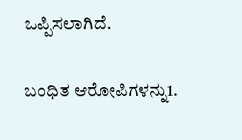ಒಪ್ಪಿಸಲಾಗಿದೆ.

ಬಂಧಿತ ಆರೋಪಿಗಳನ್ನು1.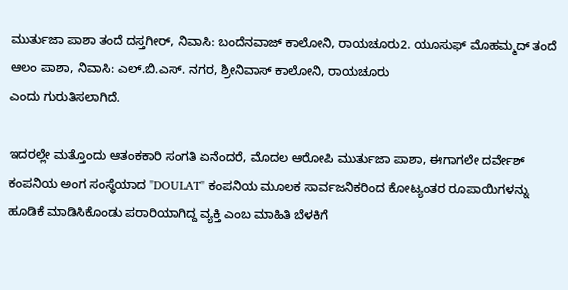ಮುರ್ತುಜಾ ಪಾಶಾ ತಂದೆ ದಸ್ತಗೀರ್, ನಿವಾಸಿ: ಬಂದೆನವಾಜ್ ಕಾಲೋನಿ, ರಾಯಚೂರು2. ಯೂಸುಫ್ ಮೊಹಮ್ಮದ್ ತಂದೆ ಆಲಂ ಪಾಶಾ, ನಿವಾಸಿ: ಎಲ್.ಬಿ.ಎಸ್. ನಗರ, ಶ್ರೀನಿವಾಸ್ ಕಾಲೋನಿ, ರಾಯಚೂರು
ಎಂದು ಗುರುತಿಸಲಾಗಿದೆ.

ಇದರಲ್ಲೇ ಮತ್ತೊಂದು ಆತಂಕಕಾರಿ ಸಂಗತಿ ಏನೆಂದರೆ, ಮೊದಲ ಆರೋಪಿ ಮುರ್ತುಜಾ ಪಾಶಾ, ಈಗಾಗಲೇ ದರ್ವೇಶ್ ಕಂಪನಿಯ ಅಂಗ ಸಂಸ್ಥೆಯಾದ "DOULAT" ಕಂಪನಿಯ ಮೂಲಕ ಸಾರ್ವಜನಿಕರಿಂದ ಕೋಟ್ಯಂತರ ರೂಪಾಯಿಗಳನ್ನು ಹೂಡಿಕೆ ಮಾಡಿಸಿಕೊಂಡು ಪರಾರಿಯಾಗಿದ್ದ ವ್ಯಕ್ತಿ ಎಂಬ ಮಾಹಿತಿ ಬೆಳಕಿಗೆ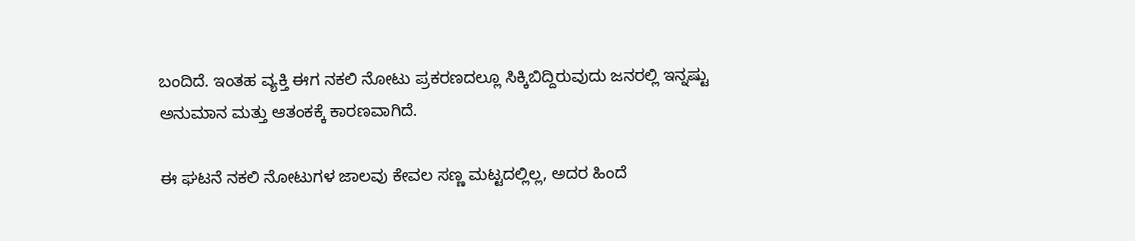ಬಂದಿದೆ. ಇಂತಹ ವ್ಯಕ್ತಿ ಈಗ ನಕಲಿ ನೋಟು ಪ್ರಕರಣದಲ್ಲೂ ಸಿಕ್ಕಿಬಿದ್ದಿರುವುದು ಜನರಲ್ಲಿ ಇನ್ನಷ್ಟು ಅನುಮಾನ ಮತ್ತು ಆತಂಕಕ್ಕೆ ಕಾರಣವಾಗಿದೆ.

ಈ ಘಟನೆ ನಕಲಿ ನೋಟುಗಳ ಜಾಲವು ಕೇವಲ ಸಣ್ಣ ಮಟ್ಟದಲ್ಲಿಲ್ಲ, ಅದರ ಹಿಂದೆ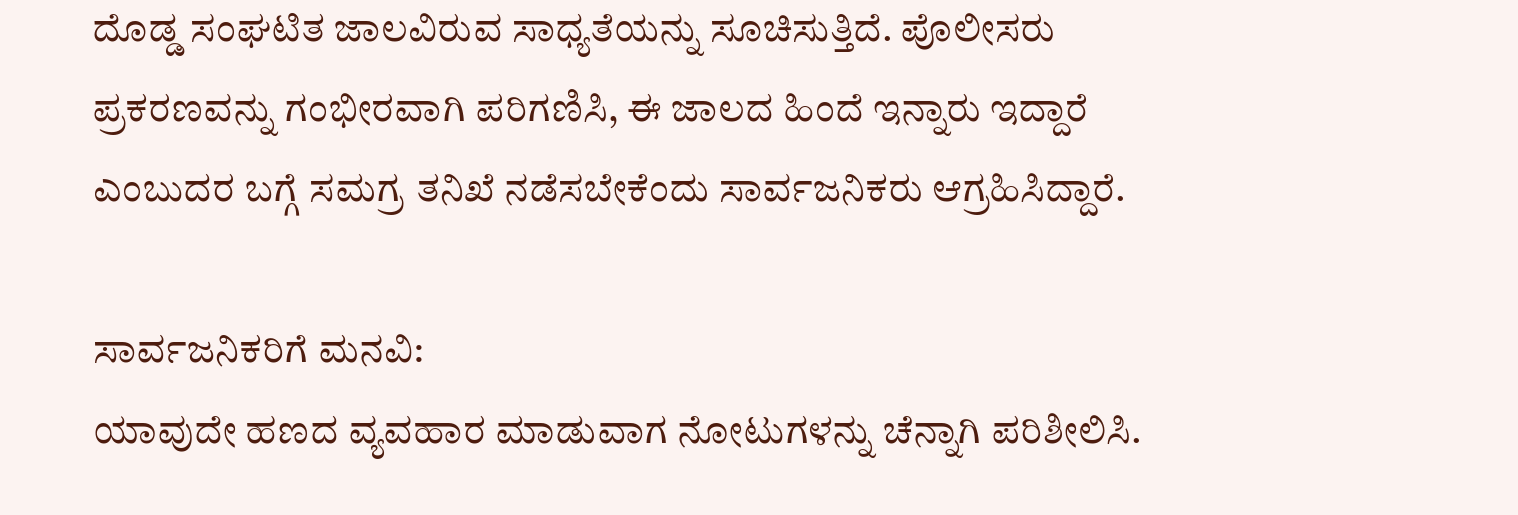ದೊಡ್ಡ ಸಂಘಟಿತ ಜಾಲವಿರುವ ಸಾಧ್ಯತೆಯನ್ನು ಸೂಚಿಸುತ್ತಿದೆ. ಪೊಲೀಸರು ಪ್ರಕರಣವನ್ನು ಗಂಭೀರವಾಗಿ ಪರಿಗಣಿಸಿ, ಈ ಜಾಲದ ಹಿಂದೆ ಇನ್ನಾರು ಇದ್ದಾರೆ ಎಂಬುದರ ಬಗ್ಗೆ ಸಮಗ್ರ ತನಿಖೆ ನಡೆಸಬೇಕೆಂದು ಸಾರ್ವಜನಿಕರು ಆಗ್ರಹಿಸಿದ್ದಾರೆ.

ಸಾರ್ವಜನಿಕರಿಗೆ ಮನವಿ:
ಯಾವುದೇ ಹಣದ ವ್ಯವಹಾರ ಮಾಡುವಾಗ ನೋಟುಗಳನ್ನು ಚೆನ್ನಾಗಿ ಪರಿಶೀಲಿಸಿ.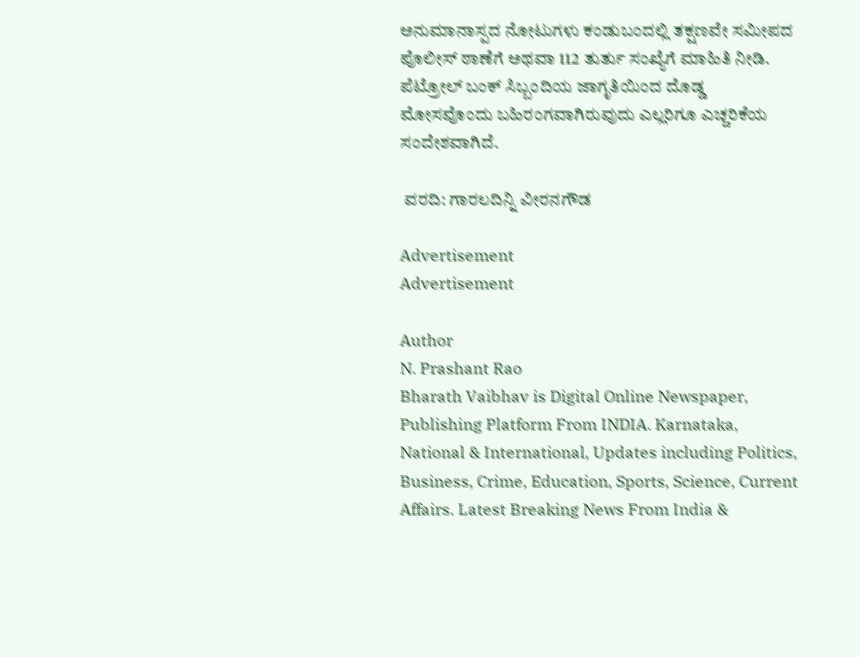ಅನುಮಾನಾಸ್ಪದ ನೋಟುಗಳು ಕಂಡುಬಂದಲ್ಲಿ ತಕ್ಷಣವೇ ಸಮೀಪದ ಪೊಲೀಸ್ ಠಾಣೆಗೆ ಅಥವಾ 112 ತುರ್ತು ಸಂಖ್ಯೆಗೆ ಮಾಹಿತಿ ನೀಡಿ. ಪೆಟ್ರೋಲ್ ಬಂಕ್ ಸಿಬ್ಬಂದಿಯ ಜಾಗೃತಿಯಿಂದ ದೊಡ್ಡ ಮೋಸವೊಂದು ಬಹಿರಂಗವಾಗಿರುವುದು ಎಲ್ಲರಿಗೂ ಎಚ್ಚರಿಕೆಯ ಸಂದೇಶವಾಗಿದೆ.

 ವರದಿ: ಗಾರಲದಿನ್ನಿ ವೀರನಗೌಡ

Advertisement
Advertisement

Author
N. Prashant Rao
Bharath Vaibhav is Digital Online Newspaper, Publishing Platform From INDIA. Karnataka, National & International, Updates including Politics, Business, Crime, Education, Sports, Science, Current Affairs. Latest Breaking News From India &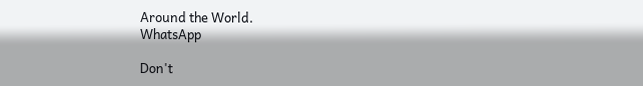Around the World.
WhatsApp

Don't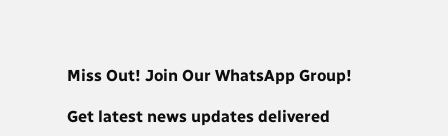Miss Out! Join Our WhatsApp Group!

Get latest news updates delivered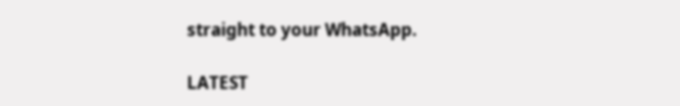straight to your WhatsApp.

LATEST